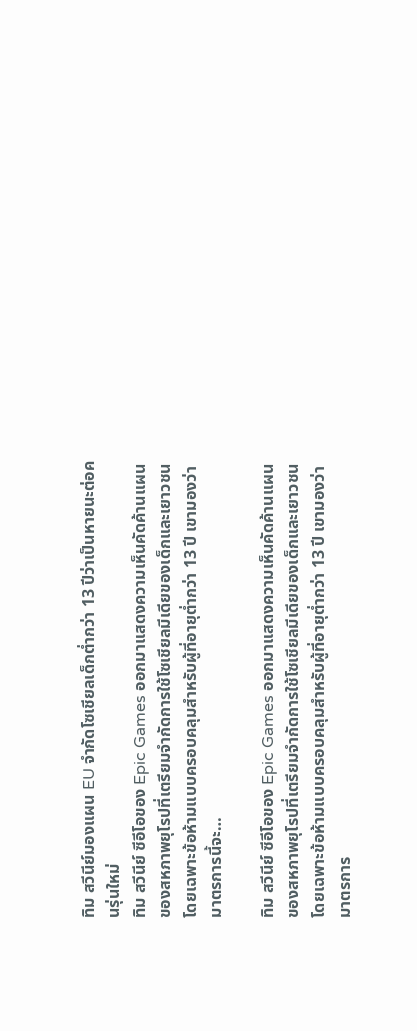ทิม สวีนีย์มองแผน EU จำกัดโซเชียลเด็กต่ำกว่า 13 ปีว่าเป็นหายนะต่อคนรุ่นใหม่
ทิม สวีนีย์ ซีอีโอของ Epic Games ออกมาแสดงความเห็นคัดค้านแผนของสหภาพยุโรปที่เตรียมจำกัดการใช้โซเชียลมีเดียของเด็กและเยาวชน โดยเฉพาะข้อห้ามแบบครอบคลุมสำหรับผู้ที่อายุต่ำกว่า 13 ปี เขามองว่ามาตรการนี้จะ…

ทิม สวีนีย์ ซีอีโอของ Epic Games ออกมาแสดงความเห็นคัดค้านแผนของสหภาพยุโรปที่เตรียมจำกัดการใช้โซเชียลมีเดียของเด็กและเยาวชน โดยเฉพาะข้อห้ามแบบครอบคลุมสำหรับผู้ที่อายุต่ำกว่า 13 ปี เขามองว่ามาตรการ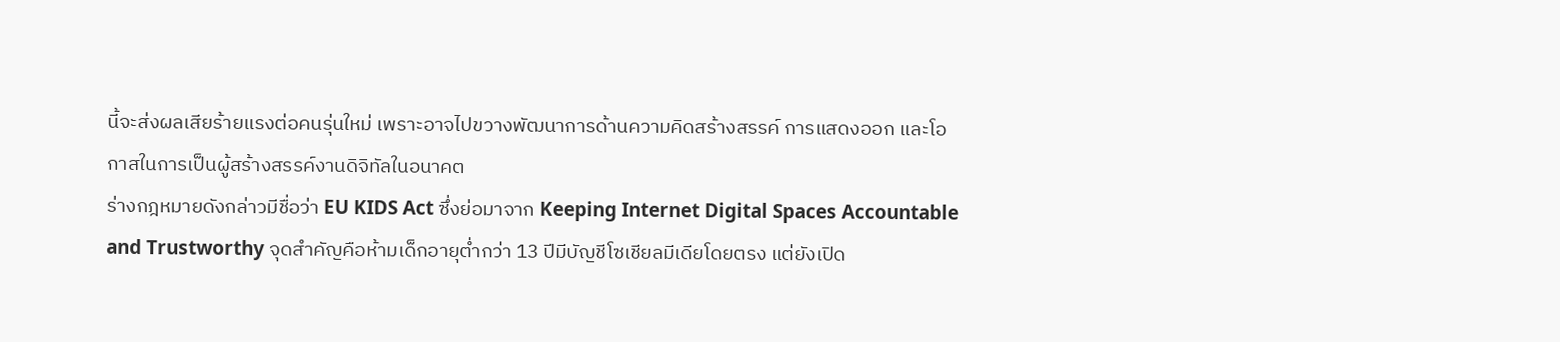นี้จะส่งผลเสียร้ายแรงต่อคนรุ่นใหม่ เพราะอาจไปขวางพัฒนาการด้านความคิดสร้างสรรค์ การแสดงออก และโอกาสในการเป็นผู้สร้างสรรค์งานดิจิทัลในอนาคต
ร่างกฎหมายดังกล่าวมีชื่อว่า EU KIDS Act ซึ่งย่อมาจาก Keeping Internet Digital Spaces Accountable and Trustworthy จุดสำคัญคือห้ามเด็กอายุต่ำกว่า 13 ปีมีบัญชีโซเชียลมีเดียโดยตรง แต่ยังเปิด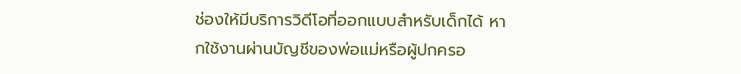ช่องให้มีบริการวิดีโอที่ออกแบบสำหรับเด็กได้ หากใช้งานผ่านบัญชีของพ่อแม่หรือผู้ปกครอ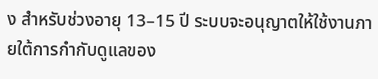ง สำหรับช่วงอายุ 13–15 ปี ระบบจะอนุญาตให้ใช้งานภายใต้การกำกับดูแลของ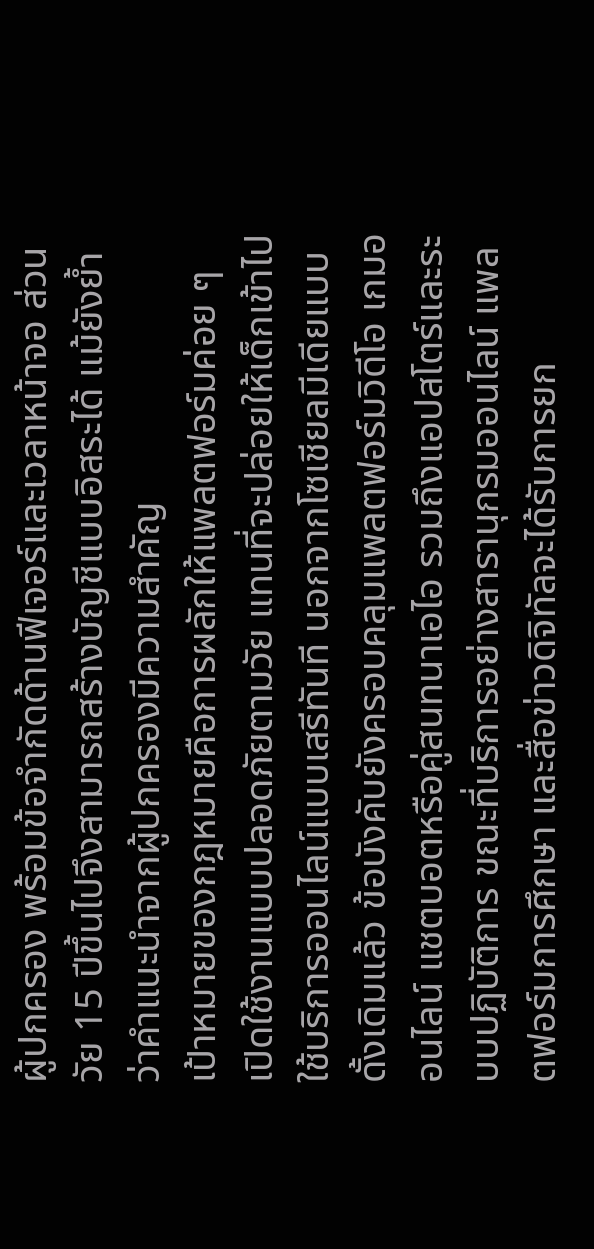ผู้ปกครอง พร้อมข้อจำกัดด้านฟีเจอร์และเวลาหน้าจอ ส่วนวัย 15 ปีขึ้นไปจึงสามารถสร้างบัญชีแบบอิสระได้ แม้ยังย้ำว่าคำแนะนำจากผู้ปกครองมีความสำคัญ
เป้าหมายของกฎหมายคือการผลักให้แพลตฟอร์มค่อย ๆ เปิดใช้งานแบบปลอดภัยตามวัย แทนที่จะปล่อยให้เด็กเข้าไปใช้บริการออนไลน์แบบเสรีทันที นอกจากโซเชียลมีเดียแบบดั้งเดิมแล้ว ข้อบังคับยังครอบคลุมแพลตฟอร์มวิดีโอ เกมออนไลน์ แชตบอตหรือคู่สนทนาเอไอ รวมถึงแอปสโตร์และระบบปฏิบัติการ ขณะที่บริการอย่างสารานุกรมออนไลน์ แพลตฟอร์มการศึกษา และสื่อข่าวดิจิทัลจะได้รับการยก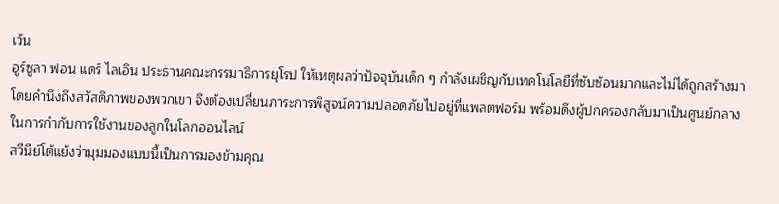เว้น
อูร์ซูลา ฟอน แดร์ ไลเอิน ประธานคณะกรรมาธิการยุโรป ให้เหตุผลว่าปัจจุบันเด็ก ๆ กำลังเผชิญกับเทคโนโลยีที่ซับซ้อนมากและไม่ได้ถูกสร้างมาโดยคำนึงถึงสวัสดิภาพของพวกเขา จึงต้องเปลี่ยนภาระการพิสูจน์ความปลอดภัยไปอยู่ที่แพลตฟอร์ม พร้อมดึงผู้ปกครองกลับมาเป็นศูนย์กลางในการกำกับการใช้งานของลูกในโลกออนไลน์
สวีนีย์โต้แย้งว่ามุมมองแบบนี้เป็นการมองข้ามคุณ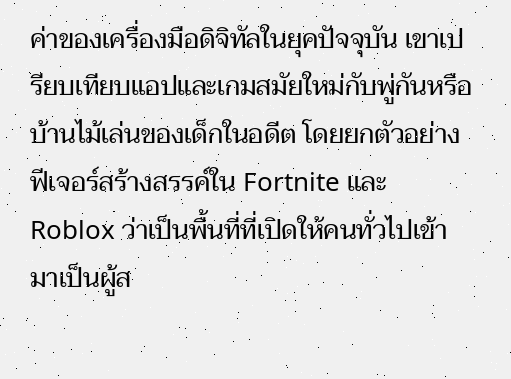ค่าของเครื่องมือดิจิทัลในยุคปัจจุบัน เขาเปรียบเทียบแอปและเกมสมัยใหม่กับพู่กันหรือบ้านไม้เล่นของเด็กในอดีต โดยยกตัวอย่างฟีเจอร์สร้างสรรค์ใน Fortnite และ Roblox ว่าเป็นพื้นที่ที่เปิดให้คนทั่วไปเข้ามาเป็นผู้ส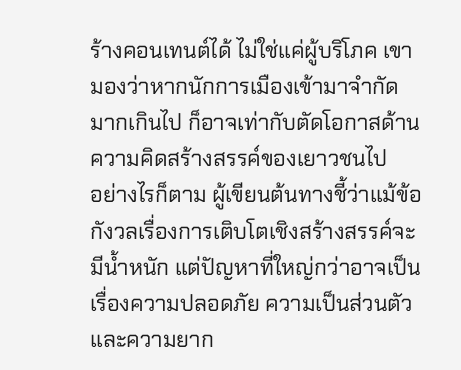ร้างคอนเทนต์ได้ ไม่ใช่แค่ผู้บริโภค เขามองว่าหากนักการเมืองเข้ามาจำกัดมากเกินไป ก็อาจเท่ากับตัดโอกาสด้านความคิดสร้างสรรค์ของเยาวชนไป
อย่างไรก็ตาม ผู้เขียนต้นทางชี้ว่าแม้ข้อกังวลเรื่องการเติบโตเชิงสร้างสรรค์จะมีน้ำหนัก แต่ปัญหาที่ใหญ่กว่าอาจเป็นเรื่องความปลอดภัย ความเป็นส่วนตัว และความยาก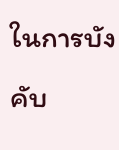ในการบังคับ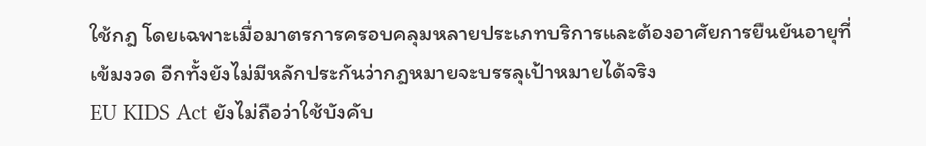ใช้กฎ โดยเฉพาะเมื่อมาตรการครอบคลุมหลายประเภทบริการและต้องอาศัยการยืนยันอายุที่เข้มงวด อีกทั้งยังไม่มีหลักประกันว่ากฎหมายจะบรรลุเป้าหมายได้จริง
EU KIDS Act ยังไม่ถือว่าใช้บังคับ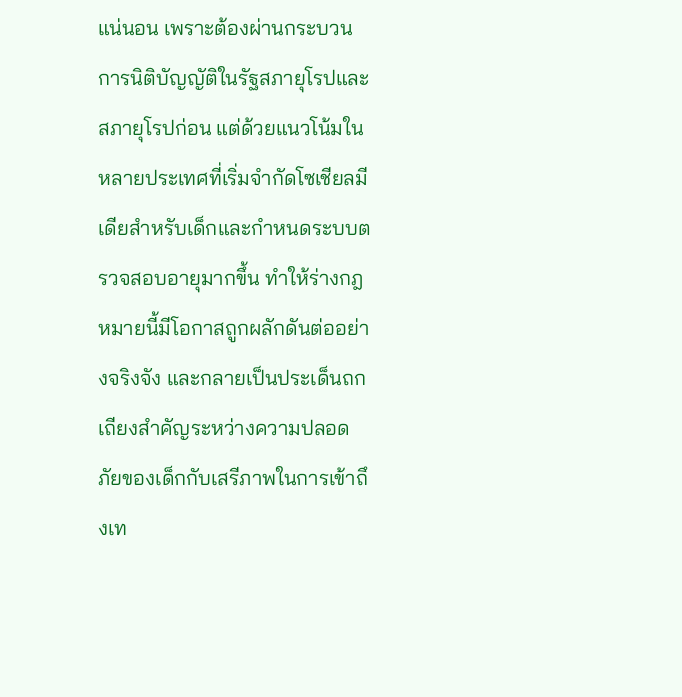แน่นอน เพราะต้องผ่านกระบวนการนิติบัญญัติในรัฐสภายุโรปและสภายุโรปก่อน แต่ด้วยแนวโน้มในหลายประเทศที่เริ่มจำกัดโซเชียลมีเดียสำหรับเด็กและกำหนดระบบตรวจสอบอายุมากขึ้น ทำให้ร่างกฎหมายนี้มีโอกาสถูกผลักดันต่ออย่างจริงจัง และกลายเป็นประเด็นถกเถียงสำคัญระหว่างความปลอดภัยของเด็กกับเสรีภาพในการเข้าถึงเท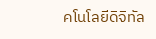คโนโลยีดิจิทัล